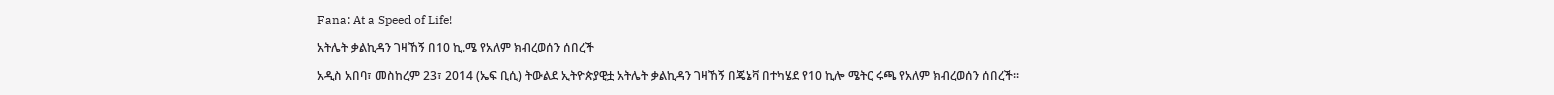Fana: At a Speed of Life!

አትሌት ቃልኪዳን ገዛኸኝ በ10 ኪ.ሜ የአለም ክብረወሰን ሰበረች

አዲስ አበባ፣ መስከረም 23፣ 2014 (ኤፍ ቢሲ) ትውልደ ኢትዮጵያዊቷ አትሌት ቃልኪዳን ገዛኸኝ በጄኔቫ በተካሄደ የ10 ኪሎ ሜትር ሩጫ የአለም ክብረወሰን ሰበረች፡፡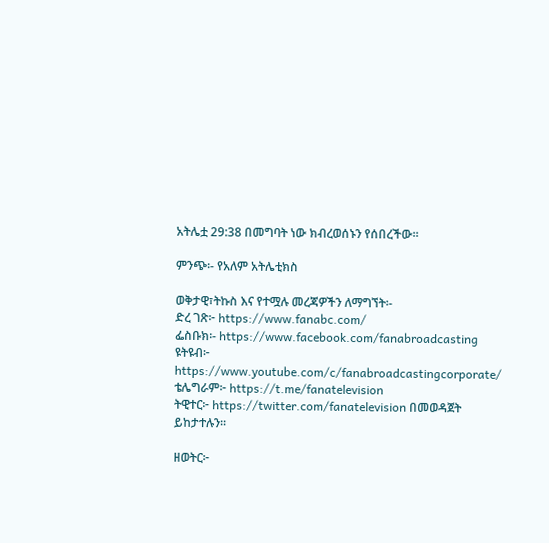አትሌቷ 29:38 በመግባት ነው ክብረወሰኑን የሰበረችው፡፡

ምንጭ፡- የአለም አትሌቲክስ

ወቅታዊ፣ትኩስ እና የተሟሉ መረጃዎችን ለማግኘት፡-
ድረ ገጽ፦ https://www.fanabc.com/
ፌስቡክ፡- https://www.facebook.com/fanabroadcasting
ዩትዩብ፦ https://www.youtube.com/c/fanabroadcastingcorporate/
ቴሌግራም፦ https://t.me/fanatelevision
ትዊተር፦ https://twitter.com/fanatelevision በመወዳጀት ይከታተሉን፡፡

ዘወትር፦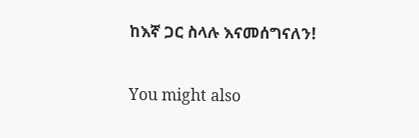ከእኛ ጋር ስላሉ እናመሰግናለን!

You might also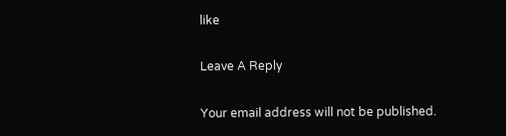like

Leave A Reply

Your email address will not be published.